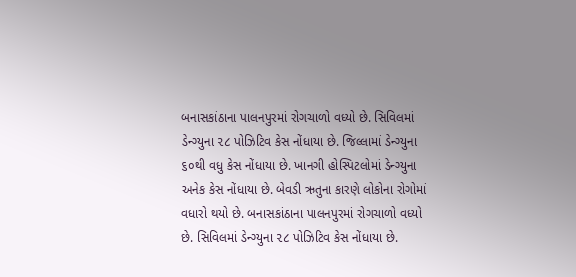બનાસકાંઠાના પાલનપુરમાં રોગચાળો વધ્યો છે. સિવિલમાં ડેન્ગ્યુના ૨૮ પોઝિટિવ કેસ નોંધાયા છે. જિલ્લામાં ડેન્ગ્યુના ૬૦થી વધુ કેસ નોંધાયા છે. ખાનગી હોસ્પિટલોમાં ડેન્ગ્યુના અનેક કેસ નોંધાયા છે. બેવડી ઋતુના કારણે લોકોના રોગોમાં વધારો થયો છે. બનાસકાંઠાના પાલનપુરમાં રોગચાળો વધ્યો છે. સિવિલમાં ડેન્ગ્યુના ૨૮ પોઝિટિવ કેસ નોંધાયા છે.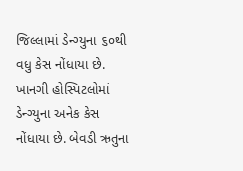જિલ્લામાં ડેન્ગ્યુના ૬૦થી વધુ કેસ નોંધાયા છે. ખાનગી હોસ્પિટલોમાં ડેન્ગ્યુના અનેક કેસ નોંધાયા છે. બેવડી ઋતુના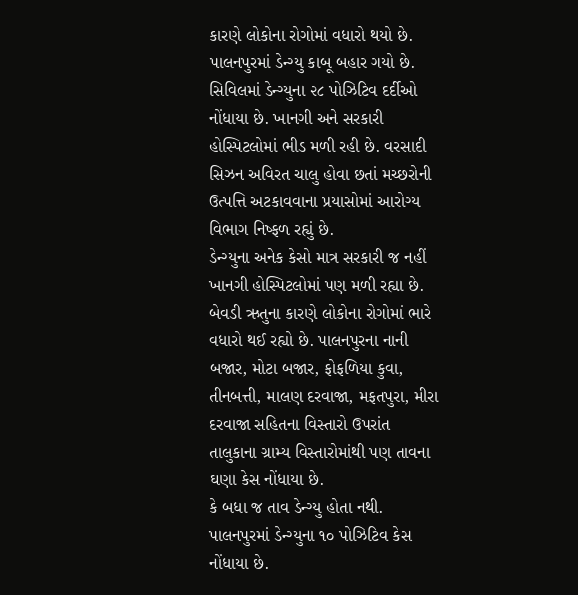કારણે લોકોના રોગોમાં વધારો થયો છે. પાલનપુરમાં ડેન્ગ્યુ કાબૂ બહાર ગયો છે.
સિવિલમાં ડેન્ગ્યુના ૨૮ પોઝિટિવ દર્દીઓ નોંધાયા છે. ખાનગી અને સરકારી હોસ્પિટલોમાં ભીડ મળી રહી છે. વરસાદી સિઝન અવિરત ચાલુ હોવા છતાં મચ્છરોની ઉત્પત્તિ અટકાવવાના પ્રયાસોમાં આરોગ્ય વિભાગ નિષ્ફળ રહ્યું છે.
ડેન્ગ્યુના અનેક કેસો માત્ર સરકારી જ નહીં ખાનગી હોસ્પિટલોમાં પણ મળી રહ્યા છે. બેવડી ઋતુના કારણે લોકોના રોગોમાં ભારે વધારો થઈ રહ્યો છે. પાલનપુરના નાની બજાર, મોટા બજાર, ફોફળિયા કુવા, તીનબત્તી, માલણ દરવાજા, મફતપુરા, મીરા દરવાજા સહિતના વિસ્તારો ઉપરાંત તાલુકાના ગ્રામ્ય વિસ્તારોમાંથી પણ તાવના ઘણા કેસ નોંધાયા છે.
કે બધા જ તાવ ડેન્ગ્યુ હોતા નથી. પાલનપુરમાં ડેન્ગ્યુના ૧૦ પોઝિટિવ કેસ નોંધાયા છે.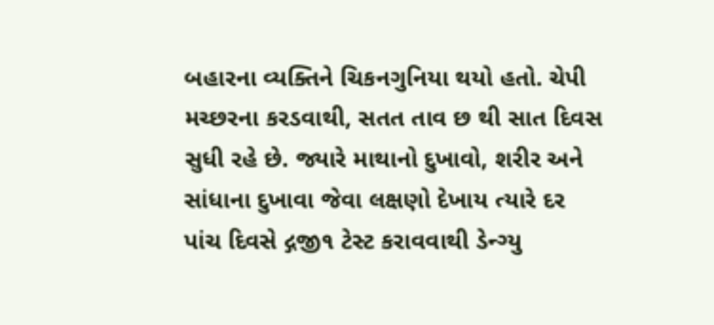બહારના વ્યક્તિને ચિકનગુનિયા થયો હતો. ચેપી મચ્છરના કરડવાથી, સતત તાવ છ થી સાત દિવસ સુધી રહે છે. જ્યારે માથાનો દુખાવો, શરીર અને સાંધાના દુખાવા જેવા લક્ષણો દેખાય ત્યારે દર પાંચ દિવસે દ્ગજી૧ ટેસ્ટ કરાવવાથી ડેન્ગ્યુ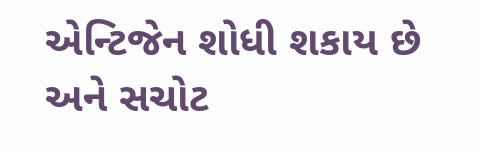એન્ટિજેન શોધી શકાય છે અને સચોટ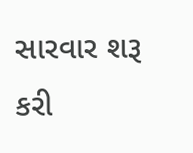સારવાર શરૂ કરી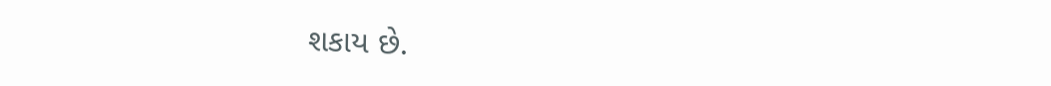શકાય છે.